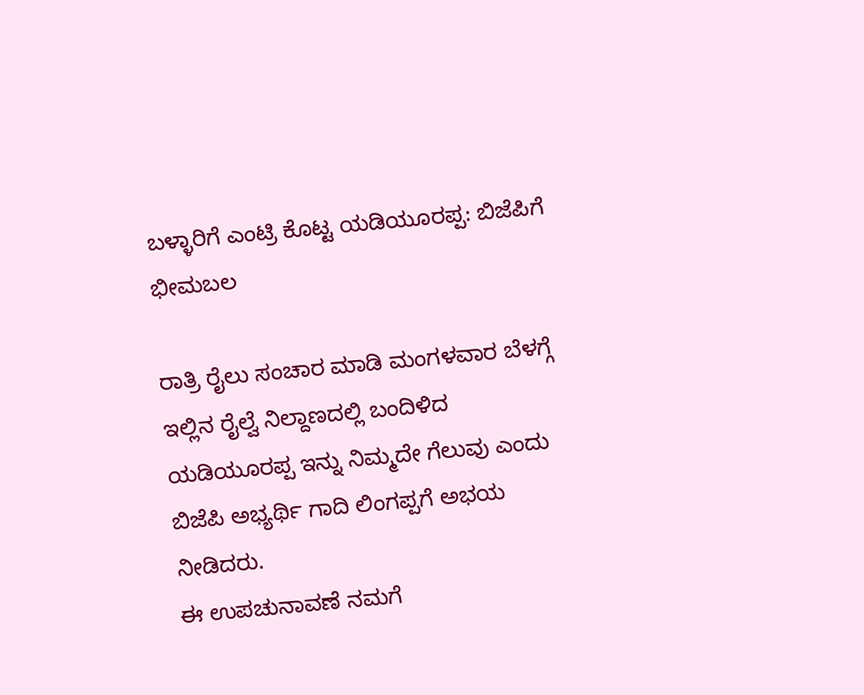ಬಳ್ಳಾರಿಗೆ ಎಂಟ್ರಿ ಕೊಟ್ಟ ಯಡಿಯೂರಪ್ಪ: ಬಿಜೆಪಿಗೆ ಭೀಮಬಲ

ರಾತ್ರಿ ರೈಲು ಸಂಚಾರ ಮಾಡಿ ಮಂಗಳವಾರ ಬೆಳಗ್ಗೆ ಇಲ್ಲಿನ ರೈಲ್ವೆ ನಿಲ್ದಾಣದಲ್ಲಿ ಬಂದಿಳಿದ ಯಡಿಯೂರಪ್ಪ ಇನ್ನು ನಿಮ್ಮದೇ ಗೆಲುವು ಎಂದು ಬಿಜೆಪಿ ಅಭ್ಯರ್ಥಿ ಗಾದಿ ಲಿಂಗಪ್ಪಗೆ ಅಭಯ ನೀಡಿದರು.
ಈ ಉಪಚುನಾವಣೆ ನಮಗೆ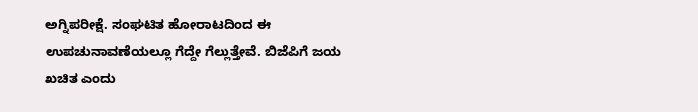ಅಗ್ನಿಪರೀಕ್ಷೆ. ಸಂಘಟಿತ ಹೋರಾಟದಿಂದ ಈ ಉಪಚುನಾವಣೆಯಲ್ಲೂ ಗೆದ್ದೇ ಗೆಲ್ಲುತ್ತೇವೆ. ಬಿಜೆಪಿಗೆ ಜಯ ಖಚಿತ ಎಂದು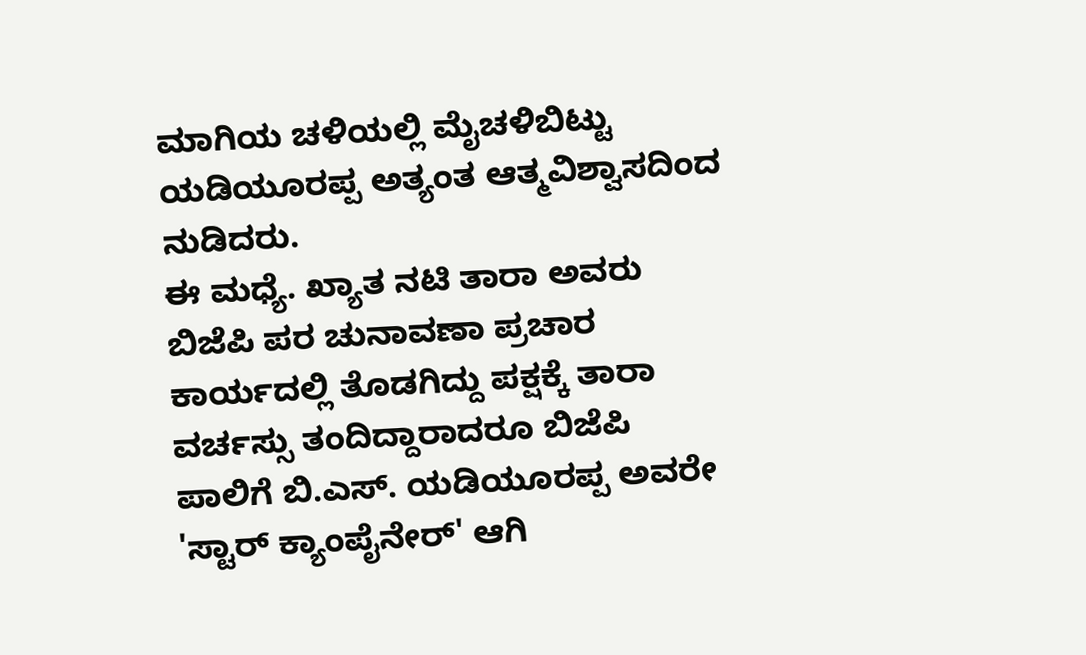ಮಾಗಿಯ ಚಳಿಯಲ್ಲಿ ಮೈಚಳಿಬಿಟ್ಟು ಯಡಿಯೂರಪ್ಪ ಅತ್ಯಂತ ಆತ್ಮವಿಶ್ವಾಸದಿಂದ ನುಡಿದರು.
ಈ ಮಧ್ಯೆ. ಖ್ಯಾತ ನಟಿ ತಾರಾ ಅವರು ಬಿಜೆಪಿ ಪರ ಚುನಾವಣಾ ಪ್ರಚಾರ ಕಾರ್ಯದಲ್ಲಿ ತೊಡಗಿದ್ದು ಪಕ್ಷಕ್ಕೆ ತಾರಾ ವರ್ಚಸ್ಸು ತಂದಿದ್ದಾರಾದರೂ ಬಿಜೆಪಿ ಪಾಲಿಗೆ ಬಿ.ಎಸ್. ಯಡಿಯೂರಪ್ಪ ಅವರೇ 'ಸ್ಟಾರ್ ಕ್ಯಾಂಪೈನೇರ್' ಆಗಿ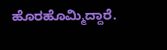ಹೊರಹೊಮ್ಮಿದ್ದಾರೆ.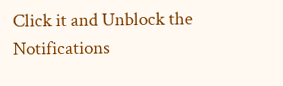Click it and Unblock the Notifications